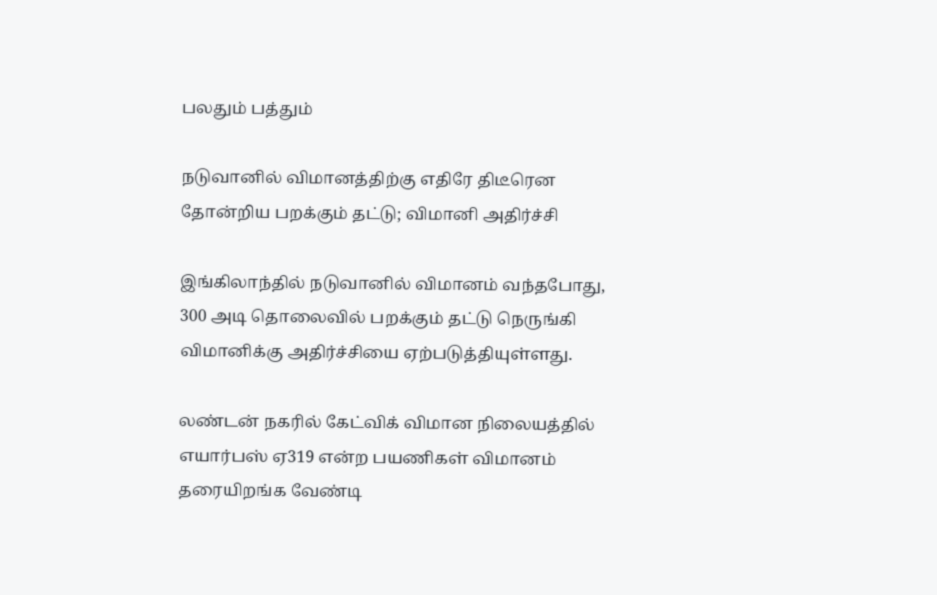பலதும் பத்தும்

நடுவானில் விமானத்திற்கு எதிரே திடீரென தோன்றிய பறக்கும் தட்டு; விமானி அதிர்ச்சி

இங்கிலாந்தில் நடுவானில் விமானம் வந்தபோது, 300 அடி தொலைவில் பறக்கும் தட்டு நெருங்கி விமானிக்கு அதிர்ச்சியை ஏற்படுத்தியுள்ளது.

லண்டன் நகரில் கேட்விக் விமான நிலையத்தில் எயார்பஸ் ஏ319 என்ற பயணிகள் விமானம் தரையிறங்க வேண்டி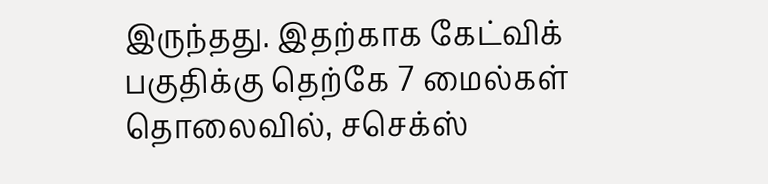இருந்தது. இதற்காக கேட்விக் பகுதிக்கு தெற்கே 7 மைல்கள் தொலைவில், சசெக்ஸ்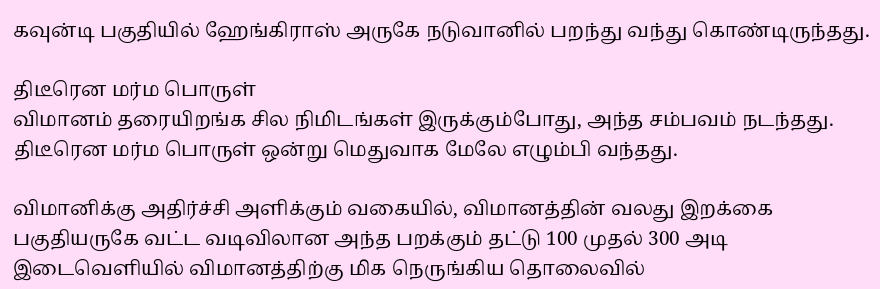கவுன்டி பகுதியில் ஹேங்கிராஸ் அருகே நடுவானில் பறந்து வந்து கொண்டிருந்தது.

திடீரென மர்ம பொருள்
விமானம் தரையிறங்க சில நிமிடங்கள் இருக்கும்போது, அந்த சம்பவம் நடந்தது. திடீரென மர்ம பொருள் ஒன்று மெதுவாக மேலே எழும்பி வந்தது.

விமானிக்கு அதிர்ச்சி அளிக்கும் வகையில், விமானத்தின் வலது இறக்கை பகுதியருகே வட்ட வடிவிலான அந்த பறக்கும் தட்டு 100 முதல் 300 அடி இடைவெளியில் விமானத்திற்கு மிக நெருங்கிய தொலைவில்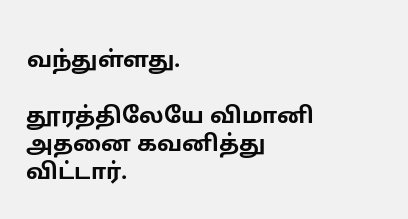வந்துள்ளது.

தூரத்திலேயே விமானி அதனை கவனித்து விட்டார்.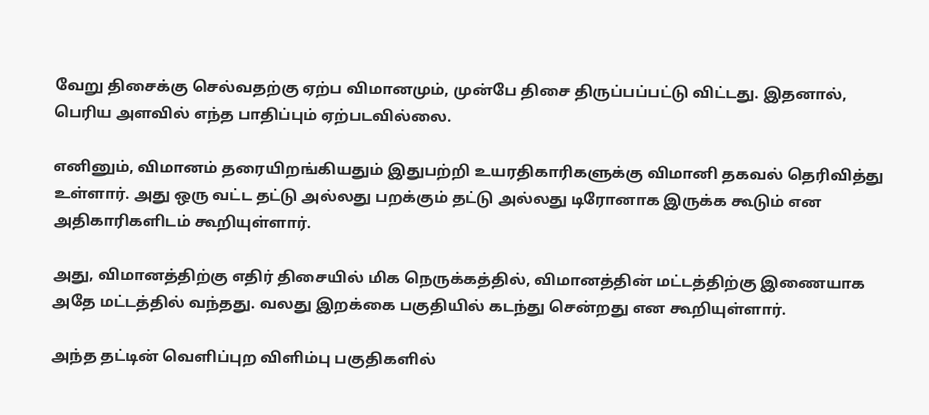வேறு திசைக்கு செல்வதற்கு ஏற்ப விமானமும், முன்பே திசை திருப்பப்பட்டு விட்டது. இதனால், பெரிய அளவில் எந்த பாதிப்பும் ஏற்படவில்லை.

எனினும், விமானம் தரையிறங்கியதும் இதுபற்றி உயரதிகாரிகளுக்கு விமானி தகவல் தெரிவித்து உள்ளார். அது ஒரு வட்ட தட்டு அல்லது பறக்கும் தட்டு அல்லது டிரோனாக இருக்க கூடும் என அதிகாரிகளிடம் கூறியுள்ளார்.

அது, விமானத்திற்கு எதிர் திசையில் மிக நெருக்கத்தில், விமானத்தின் மட்டத்திற்கு இணையாக அதே மட்டத்தில் வந்தது. வலது இறக்கை பகுதியில் கடந்து சென்றது என கூறியுள்ளார்.

அந்த தட்டின் வெளிப்புற விளிம்பு பகுதிகளில்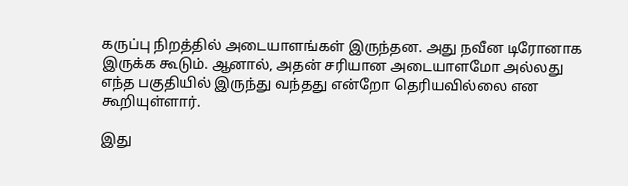கருப்பு நிறத்தில் அடையாளங்கள் இருந்தன. அது நவீன டிரோனாக இருக்க கூடும். ஆனால், அதன் சரியான அடையாளமோ அல்லது எந்த பகுதியில் இருந்து வந்தது என்றோ தெரியவில்லை என கூறியுள்ளார்.

இது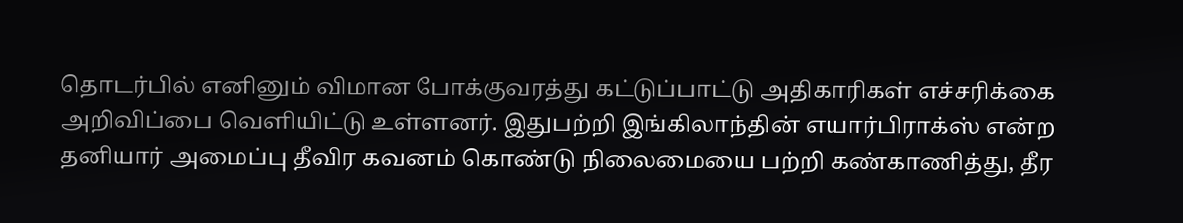தொடர்பில் எனினும் விமான போக்குவரத்து கட்டுப்பாட்டு அதிகாரிகள் எச்சரிக்கை அறிவிப்பை வெளியிட்டு உள்ளனர். இதுபற்றி இங்கிலாந்தின் எயார்பிராக்ஸ் என்ற தனியார் அமைப்பு தீவிர கவனம் கொண்டு நிலைமையை பற்றி கண்காணித்து, தீர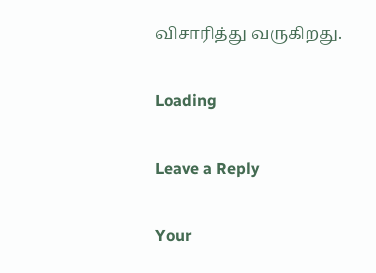விசாரித்து வருகிறது.

Loading

Leave a Reply

Your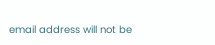email address will not be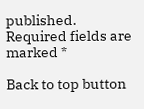published. Required fields are marked *

Back to top button